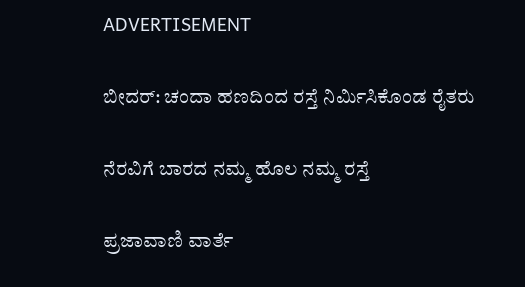ADVERTISEMENT

ಬೀದರ್: ಚಂದಾ ಹಣದಿಂದ ರಸ್ತೆ ನಿರ್ಮಿಸಿಕೊಂಡ ರೈತರು

ನೆರವಿಗೆ ಬಾರದ ನಮ್ಮ ಹೊಲ ನಮ್ಮ ರಸ್ತೆ

ಪ್ರಜಾವಾಣಿ ವಾರ್ತೆ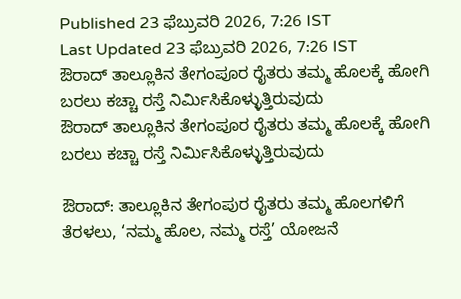Published 23 ಫೆಬ್ರುವರಿ 2026, 7:26 IST
Last Updated 23 ಫೆಬ್ರುವರಿ 2026, 7:26 IST
ಔರಾದ್ ತಾಲ್ಲೂಕಿನ ತೇಗಂಪೂರ ರೈತರು ತಮ್ಮ ಹೊಲಕ್ಕೆ ಹೋಗಿ ಬರಲು ಕಚ್ಚಾ ರಸ್ತೆ ನಿರ್ಮಿಸಿಕೊಳ್ಳುತ್ತಿರುವುದು
ಔರಾದ್ ತಾಲ್ಲೂಕಿನ ತೇಗಂಪೂರ ರೈತರು ತಮ್ಮ ಹೊಲಕ್ಕೆ ಹೋಗಿ ಬರಲು ಕಚ್ಚಾ ರಸ್ತೆ ನಿರ್ಮಿಸಿಕೊಳ್ಳುತ್ತಿರುವುದು

ಔರಾದ್: ತಾಲ್ಲೂಕಿನ ತೇಗಂಪುರ ರೈತರು ತಮ್ಮ ಹೊಲಗಳಿಗೆ ತೆರಳಲು, ‘ನಮ್ಮ ಹೊಲ, ನಮ್ಮ ರಸ್ತೆ’ ಯೋಜನೆ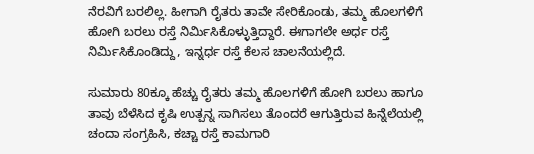ನೆರವಿಗೆ ಬರಲಿಲ್ಲ. ಹೀಗಾಗಿ ರೈತರು ತಾವೇ ಸೇರಿಕೊಂಡು, ತಮ್ಮ ಹೊಲಗಳಿಗೆ ಹೋಗಿ ಬರಲು ರಸ್ತೆ ನಿರ್ಮಿಸಿಕೊಳ್ಳುತ್ತಿದ್ದಾರೆ. ಈಗಾಗಲೇ ಅರ್ಧ ರಸ್ತೆ ನಿರ್ಮಿಸಿಕೊಂಡಿದ್ದು, ಇನ್ನರ್ಧ ರಸ್ತೆ ಕೆಲಸ ಚಾಲನೆಯಲ್ಲಿದೆ.

ಸುಮಾರು 80ಕ್ಕೂ ಹೆಚ್ಚು ರೈತರು ತಮ್ಮ ಹೊಲಗಳಿಗೆ ಹೋಗಿ ಬರಲು ಹಾಗೂ ತಾವು ಬೆಳೆಸಿದ ಕೃಷಿ ಉತ್ಪನ್ನ ಸಾಗಿಸಲು ತೊಂದರೆ ಆಗುತ್ತಿರುವ ಹಿನ್ನೆಲೆಯಲ್ಲಿ ಚಂದಾ ಸಂಗ್ರಹಿಸಿ, ಕಚ್ಚಾ ರಸ್ತೆ ಕಾಮಗಾರಿ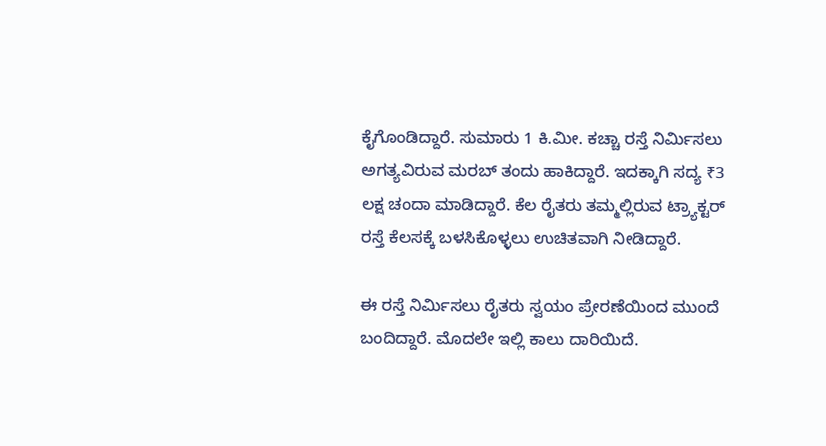ಕೈಗೊಂಡಿದ್ದಾರೆ. ಸುಮಾರು 1 ಕಿ.ಮೀ. ಕಚ್ಚಾ ರಸ್ತೆ ನಿರ್ಮಿಸಲು ಅಗತ್ಯವಿರುವ ಮರಬ್ ತಂದು ಹಾಕಿದ್ದಾರೆ. ಇದಕ್ಕಾಗಿ ಸದ್ಯ ₹3 ಲಕ್ಷ ಚಂದಾ ಮಾಡಿದ್ದಾರೆ. ಕೆಲ ರೈತರು ತಮ್ಮಲ್ಲಿರುವ ಟ್ರ‍್ಯಾಕ್ಟರ್ ರಸ್ತೆ ಕೆಲಸಕ್ಕೆ ಬಳಸಿಕೊಳ್ಳಲು ಉಚಿತವಾಗಿ ನೀಡಿದ್ದಾರೆ.

ಈ ರಸ್ತೆ ನಿರ್ಮಿಸಲು ರೈತರು ಸ್ವಯಂ ಪ್ರೇರಣೆಯಿಂದ ಮುಂದೆ ಬಂದಿದ್ದಾರೆ. ಮೊದಲೇ ಇಲ್ಲಿ ಕಾಲು ದಾರಿಯಿದೆ.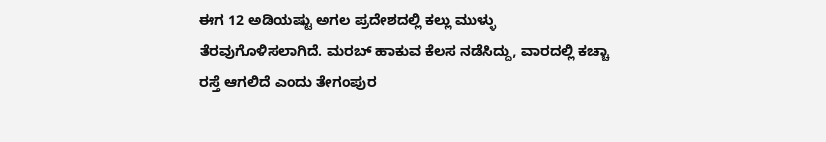ಈಗ 12 ಅಡಿಯಷ್ಟು ಅಗಲ ಪ್ರದೇಶದಲ್ಲಿ ಕಲ್ಲು ಮುಳ್ಳು ತೆರವುಗೊಳಿಸಲಾಗಿದೆ. ಮರಬ್ ಹಾಕುವ ಕೆಲಸ ನಡೆಸಿದ್ದು, ವಾರದಲ್ಲಿ ಕಚ್ಚಾ ರಸ್ತೆ ಆಗಲಿದೆ ಎಂದು ತೇಗಂಪುರ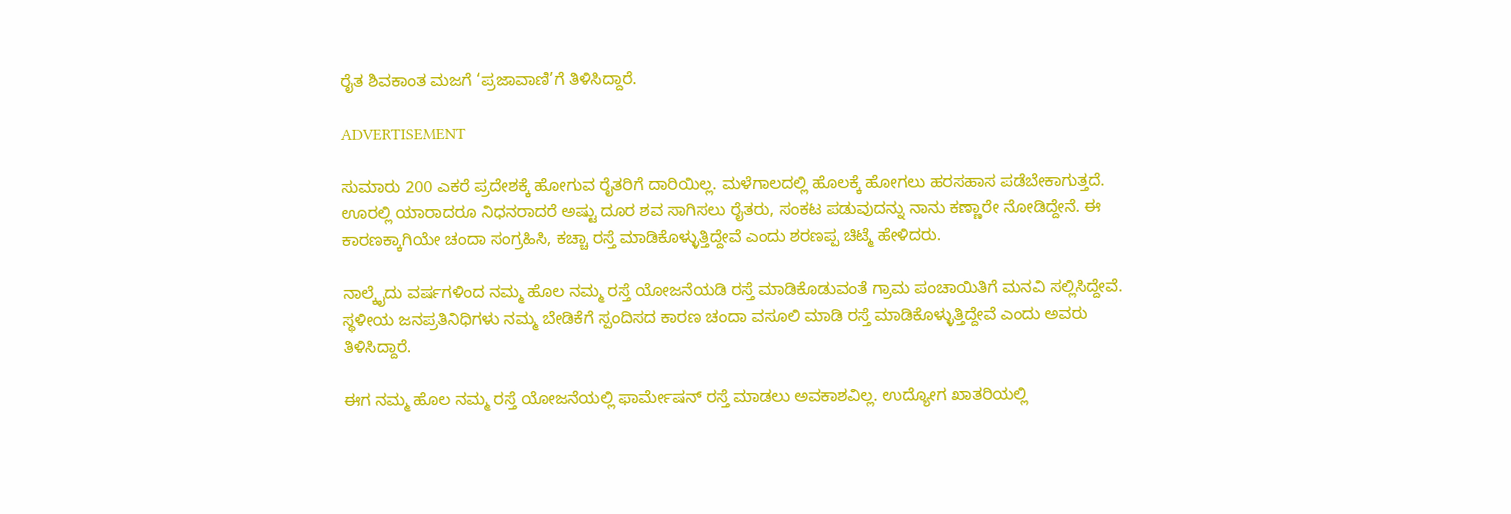ರೈತ ಶಿವಕಾಂತ ಮಜಗೆ ‘ಪ್ರಜಾವಾಣಿ’ಗೆ ತಿಳಿಸಿದ್ದಾರೆ.

ADVERTISEMENT

ಸುಮಾರು 200 ಎಕರೆ ಪ್ರದೇಶಕ್ಕೆ ಹೋಗುವ ರೈತರಿಗೆ ದಾರಿಯಿಲ್ಲ. ಮಳೆಗಾಲದಲ್ಲಿ ಹೊಲಕ್ಕೆ ಹೋಗಲು ಹರಸಹಾಸ ಪಡೆಬೇಕಾಗುತ್ತದೆ. ಊರಲ್ಲಿ ಯಾರಾದರೂ ನಿಧನರಾದರೆ ಅಷ್ಟು ದೂರ ಶವ ಸಾಗಿಸಲು ರೈತರು, ಸಂಕಟ ಪಡುವುದನ್ನು ನಾನು ಕಣ್ಣಾರೇ ನೋಡಿದ್ದೇನೆ. ಈ ಕಾರಣಕ್ಕಾಗಿಯೇ ಚಂದಾ ಸಂಗ್ರಹಿಸಿ, ಕಚ್ಚಾ ರಸ್ತೆ ಮಾಡಿಕೊಳ್ಳುತ್ತಿದ್ದೇವೆ ಎಂದು ಶರಣಪ್ಪ ಚಿಟ್ಮೆ ಹೇಳಿದರು.

ನಾಲ್ಕೈದು ವರ್ಷಗಳಿಂದ ನಮ್ಮ ಹೊಲ ನಮ್ಮ ರಸ್ತೆ ಯೋಜನೆಯಡಿ ರಸ್ತೆ ಮಾಡಿಕೊಡುವಂತೆ ಗ್ರಾಮ ಪಂಚಾಯಿತಿಗೆ ಮನವಿ ಸಲ್ಲಿಸಿದ್ದೇವೆ. ಸ್ಥಳೀಯ ಜನಪ್ರತಿನಿಧಿಗಳು ನಮ್ಮ ಬೇಡಿಕೆಗೆ ಸ್ಪಂದಿಸದ ಕಾರಣ ಚಂದಾ ವಸೂಲಿ ಮಾಡಿ ರಸ್ತೆ ಮಾಡಿಕೊಳ್ಳುತ್ತಿದ್ದೇವೆ ಎಂದು ಅವರು ತಿಳಿಸಿದ್ದಾರೆ.

ಈಗ ನಮ್ಮ ಹೊಲ ನಮ್ಮ ರಸ್ತೆ ಯೋಜನೆಯಲ್ಲಿ ಫಾರ್ಮೇಷನ್ ರಸ್ತೆ ಮಾಡಲು ಅವಕಾಶವಿಲ್ಲ. ಉದ್ಯೋಗ ಖಾತರಿಯಲ್ಲಿ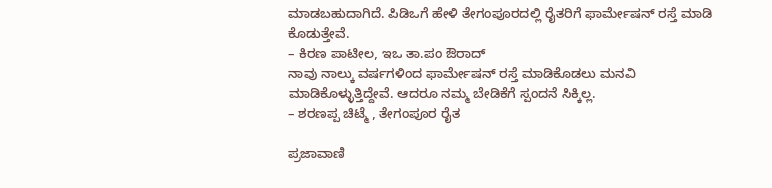ಮಾಡಬಹುದಾಗಿದೆ. ಪಿಡಿಒಗೆ ಹೇಳಿ ತೇಗಂಪೂರದಲ್ಲಿ ರೈತರಿಗೆ ಫಾರ್ಮೇಷನ್ ರಸ್ತೆ ಮಾಡಿ ಕೊಡುತ್ತೇವೆ.
– ಕಿರಣ ಪಾಟೀಲ, ಇಒ ತಾ.ಪಂ ಔರಾದ್
ನಾವು ನಾಲ್ಕು ವರ್ಷಗಳಿಂದ ಫಾರ್ಮೇಷನ್ ರಸ್ತೆ ಮಾಡಿಕೊಡಲು ಮನವಿ ಮಾಡಿಕೊಳ್ಳುತ್ತಿದ್ದೇವೆ. ಆದರೂ ನಮ್ಮ ಬೇಡಿಕೆಗೆ ಸ್ಪಂದನೆ ಸಿಕ್ಕಿಲ್ಲ.
– ಶರಣಪ್ಪ ಚಿಟ್ಮೆ , ತೇಗಂಪೂರ ರೈತ

ಪ್ರಜಾವಾಣಿ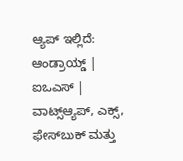ಆ್ಯಪ್ ಇಲ್ಲಿದೆ: ಆಂಡ್ರಾಯ್ಡ್ | ಐಒಎಸ್ | ವಾಟ್ಸ್ಆ್ಯಪ್, ಎಕ್ಸ್, ಫೇಸ್‌ಬುಕ್ ಮತ್ತು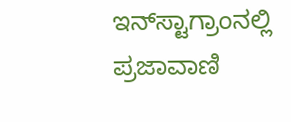ಇನ್‌ಸ್ಟಾಗ್ರಾಂನಲ್ಲಿ ಪ್ರಜಾವಾಣಿ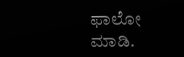ಫಾಲೋ ಮಾಡಿ.